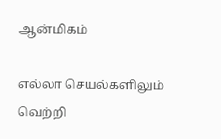ஆன்மிகம்

எல்லா செயல்களிலும் வெற்றி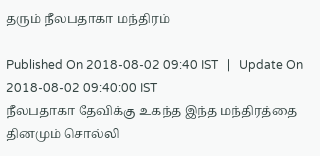தரும் நீலபதாகா மந்திரம்

Published On 2018-08-02 09:40 IST   |   Update On 2018-08-02 09:40:00 IST
நீலபதாகா தேவிக்கு உகந்த இந்த மந்திரத்தை தினமும் சொல்லி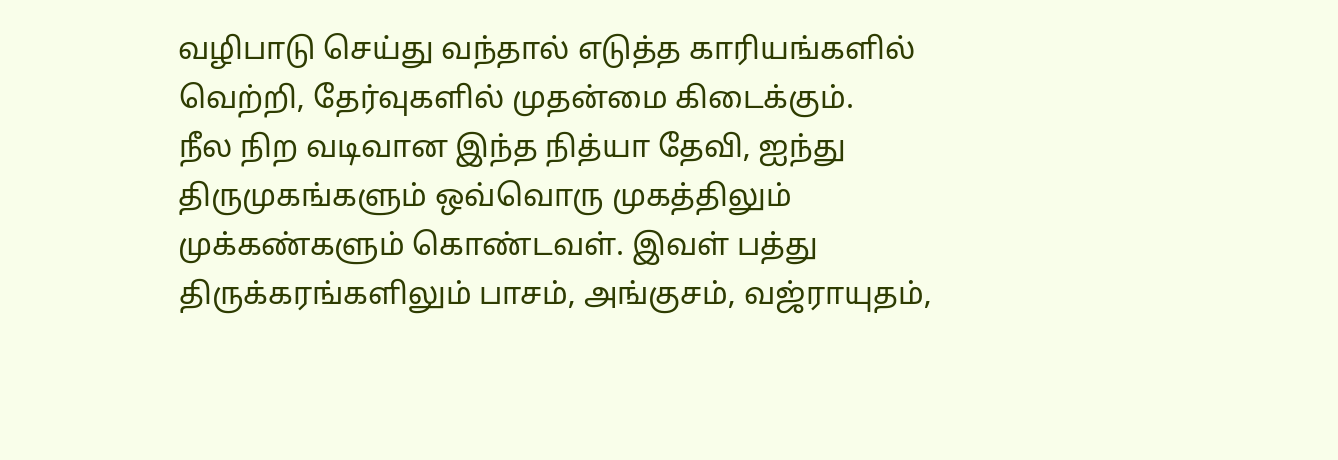வழிபாடு செய்து வந்தால் எடுத்த காரியங்களில் வெற்றி, தேர்வுகளில் முதன்மை கிடைக்கும்.
நீல நிற வடிவான இந்த நித்யா தேவி, ஐந்து திருமுகங்களும் ஒவ்வொரு முகத்திலும் முக்கண்களும் கொண்டவள். இவள் பத்து திருக்கரங்களிலும் பாசம், அங்குசம், வஜ்ராயுதம்,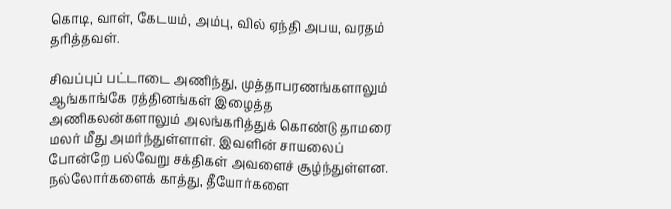கொடி, வாள், கேடயம், அம்பு, வில் ஏந்தி அபய, வரதம் தரித்தவள்.

சிவப்புப் பட்டாடை அணிந்து, முத்தாபரணங்களாலும் ஆங்காங்கே ரத்தினங்கள் இழைத்த அணிகலன்களாலும் அலங்கரித்துக் கொண்டு தாமரை மலர் மீது அமர்ந்துள்ளாள். இவளின் சாயலைப் போன்றே பல்வேறு சக்திகள் அவளைச் சூழ்ந்துள்ளன. நல்லோர்களைக் காத்து, தீயோர்களை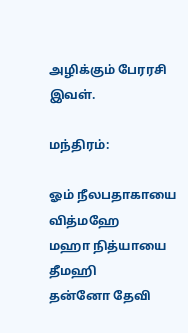அழிக்கும் பேரரசி இவள்.

மந்திரம்:

ஓம் நீலபதாகாயை வித்மஹே
மஹா நித்யாயை தீமஹி
தன்னோ தேவி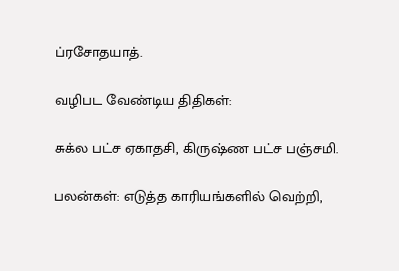ப்ரசோதயாத்.

வழிபட வேண்டிய திதிகள்:

சுக்ல பட்ச ஏகாதசி, கிருஷ்ண பட்ச பஞ்சமி.

பலன்கள்: எடுத்த காரியங்களில் வெற்றி,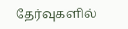தேர்வுகளில்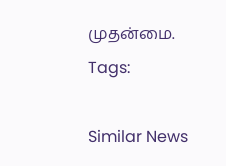முதன்மை.
Tags:

Similar News